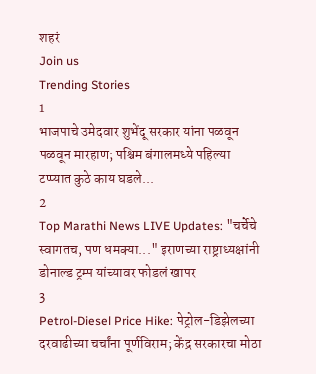शहरं
Join us
Trending Stories
1
भाजपाचे उमेदवार शुभेंदू सरकार यांना पळवून पळवून मारहाण; पश्चिम बंगालमध्ये पहिल्या टप्प्यात कुठे काय घडले...
2
Top Marathi News LIVE Updates: "चर्चेचे स्वागतच, पण धमक्या..." इराणच्या राष्ट्राध्यक्षांनी डोनाल्ड ट्रम्प यांच्यावर फोडलं खापर
3
Petrol-Diesel Price Hike: पेट्रोल-डिझेलच्या दरवाढीच्या चर्चांना पूर्णविराम; केंद्र सरकारचा मोठा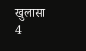खुलासा
4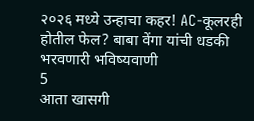२०२६ मध्ये उन्हाचा कहर! AC-कूलरही होतील फेल? बाबा वेंगा यांची धडकी भरवणारी भविष्यवाणी
5
आता खासगी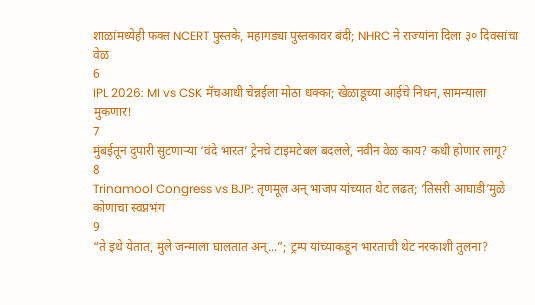शाळांमध्येही फक्त NCERT पुस्तके, महागड्या पुस्तकावर बंदी; NHRC ने राज्यांना दिला ३० दिवसांचा वेळ
6
IPL 2026: MI vs CSK मॅचआधी चेन्नईला मोठा धक्का; खेळाडूच्या आईचे निधन, सामन्याला मुकणार!
7
मुंबईतून दुपारी सुटणाऱ्या ‘वंदे भारत’ ट्रेनचे टाइमटेबल बदलले, नवीन वेळ काय? कधी होणार लागू?
8
Trinamool Congress vs BJP: तृणमूल अन् भाजप यांच्यात थेट लढत; ‘तिसरी आघाडी’मुळे कोणाचा स्वप्नभंग
9
“ते इथे येतात, मुले जन्माला घालतात अन्...”; ट्रम्प यांच्याकडून भारताची थेट नरकाशी तुलना?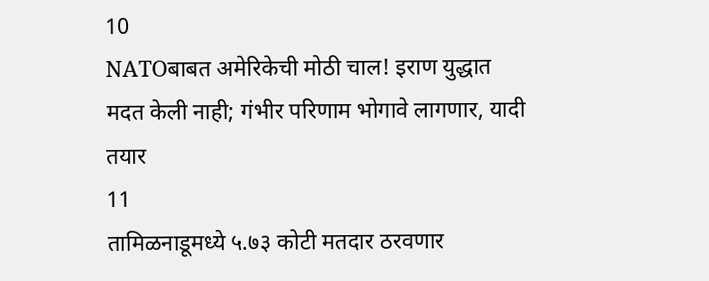10
NATOबाबत अमेरिकेची मोठी चाल! इराण युद्धात मदत केली नाही; गंभीर परिणाम भोगावे लागणार, यादी तयार
11
तामिळनाडूमध्ये ५.७३ कोटी मतदार ठरवणार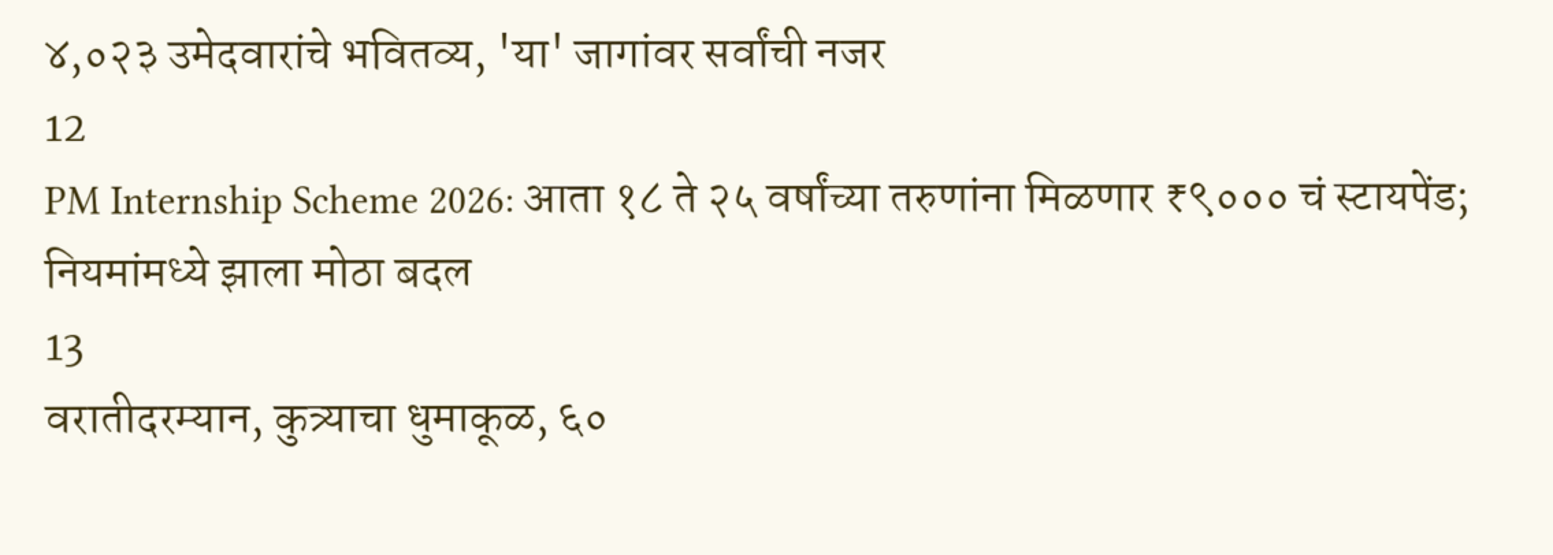४,०२३ उमेदवारांचे भवितव्य, 'या' जागांवर सर्वांची नजर
12
PM Internship Scheme 2026: आता १८ ते २५ वर्षांच्या तरुणांना मिळणार ₹९००० चं स्टायपेंड; नियमांमध्ये झाला मोठा बदल
13
वरातीदरम्यान, कुत्र्याचा धुमाकूळ, ६०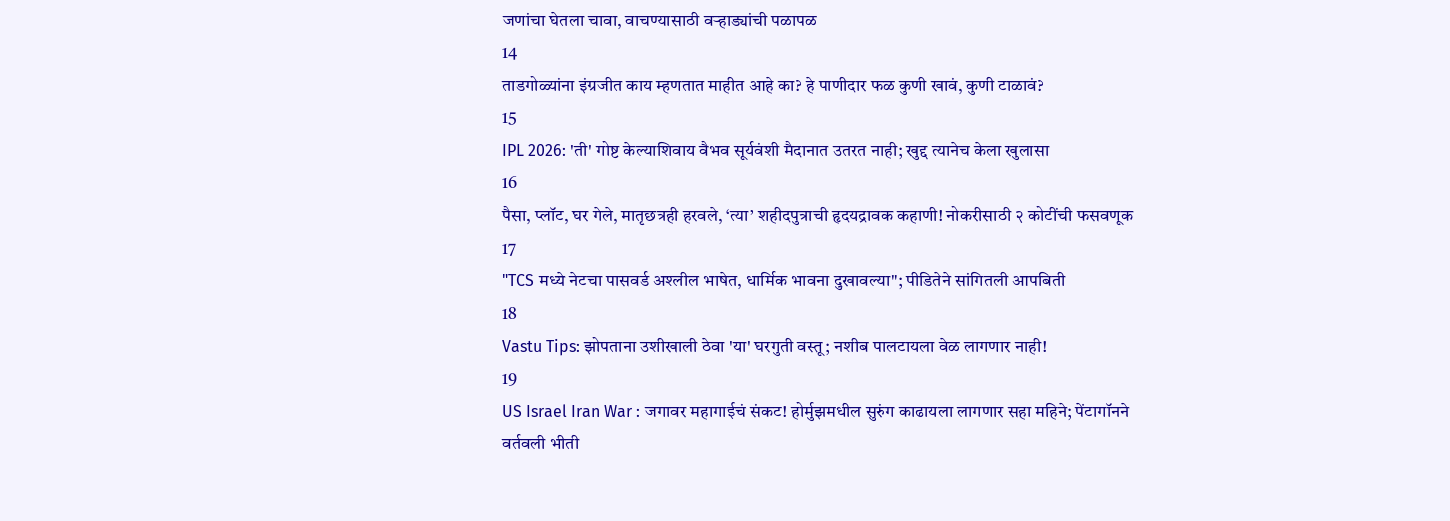जणांचा घेतला चावा, वाचण्यासाठी वऱ्हाड्यांची पळापळ
14
ताडगोळ्यांना इंग्रजीत काय म्हणतात माहीत आहे का? हे पाणीदार फळ कुणी खावं, कुणी टाळावं?
15
IPL 2026: 'ती' गोष्ट केल्याशिवाय वैभव सूर्यवंशी मैदानात उतरत नाही; खुद्द त्यानेच केला खुलासा
16
पैसा, प्लॉट, घर गेले, मातृछत्रही हरवले, ‘त्या’ शहीदपुत्राची हृदयद्रावक कहाणी! नोकरीसाठी २ कोटींची फसवणूक
17
"TCS मध्ये नेटचा पासवर्ड अश्लील भाषेत, धार्मिक भावना दुखावल्या"; पीडितेने सांगितली आपबिती
18
Vastu Tips: झोपताना उशीखाली ठेवा 'या' घरगुती वस्तू; नशीब पालटायला वेळ लागणार नाही!
19
US Israel Iran War : जगावर महागाईचं संकट! होर्मुझमधील सुरुंग काढायला लागणार सहा महिने; पेंटागॉनने वर्तवली भीती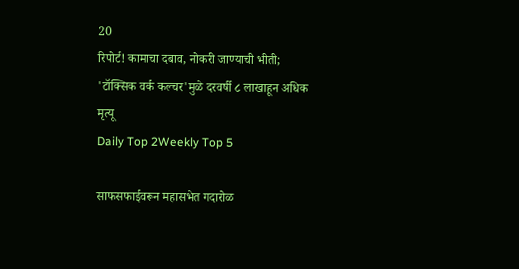20
रिपोर्ट! कामाचा दबाव, नोकरी जाण्याची भीती; 'टॉक्सिक वर्क कल्चर'मुळे दरवर्षी ८ लाखाहून अधिक मृत्यू
Daily Top 2Weekly Top 5

साफसफाईवरून महासभेत गदारोळ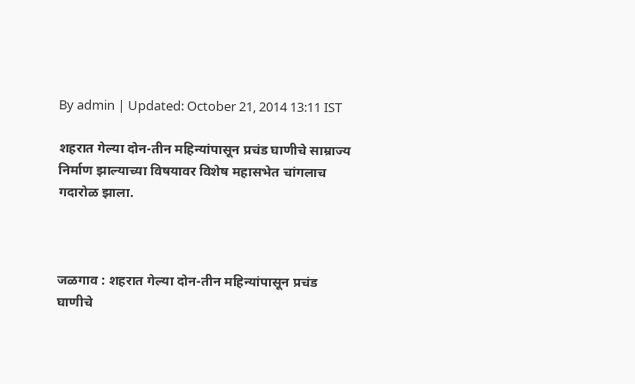By admin | Updated: October 21, 2014 13:11 IST

शहरात गेल्या दोन-तीन महिन्यांपासून प्रचंड घाणीचे साम्राज्य निर्माण झाल्याच्या विषयावर विशेष महासभेत चांगलाच गदारोळ झाला.



जळगाव : शहरात गेल्या दोन-तीन महिन्यांपासून प्रचंड घाणीचे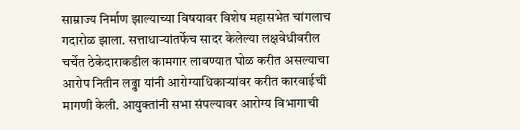साम्राज्य निर्माण झाल्याच्या विषयावर विशेष महासभेत चांगलाच गदारोळ झाला. सत्ताधार्‍यांतर्फेच सादर केलेल्या लक्षवेधीवरील चर्चेत ठेकेदाराकडील कामगार लावण्यात घोळ करीत असल्याचा आरोप नितीन लढ्ढा यांनी आरोग्याधिकार्‍यांवर करीत कारवाईची मागणी केली. आयुक्तांनी सभा संपल्यावर आरोग्य विभागाची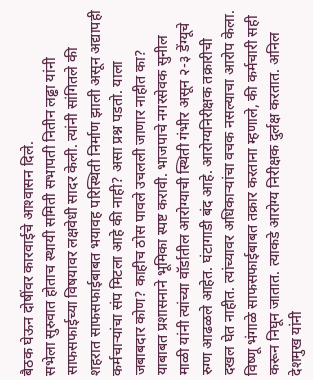बैठक घेऊन दोषींवर कारवाईचे आश्‍वासन दिले.
सभेला सुरुवात होताच स्थायी समिती सभापती नितीन लढ्ढा यांनी साफसफाईच्या विषयावर लक्षवेधी सादर केली. त्यांनी सांगितले की शहरात साफसफाईबाबत भयावह परिस्थिती निर्माण झाली असून अद्यापही कर्मचार्‍यांचा संप मिटला आहे की नाही? असा प्रश्न पडतो. याला जबाबदार कोण? काहीच ठोस पावले उचलली जाणार नाहीत का? याबाबत प्रशासनाने भूमिका स्पष्ट करावी. भाजपाचे नगरसेवक सुनील माळी यांनी त्यांच्या वॉर्डातील आरोग्याची स्थिती गंभीर असून २-३ डेंग्यूचे रुग्ण आढळले आहेत. घंटागाडी बंद आहे. आरोग्यनिरीक्षक तक्रारीची दखल घेत नाहीत. त्यांच्यावर अधिकार्‍यांचा वचक नसल्याचा आरोप केला.
विष्णू भंगाळे साफसफाईबाबत तक्रार करताना म्हणाले, की कर्मचारी सही करून निघून जातात. त्याकडे आरोग्य निरीक्षक दुर्लक्ष करतात. अनिल देशमुख यांनी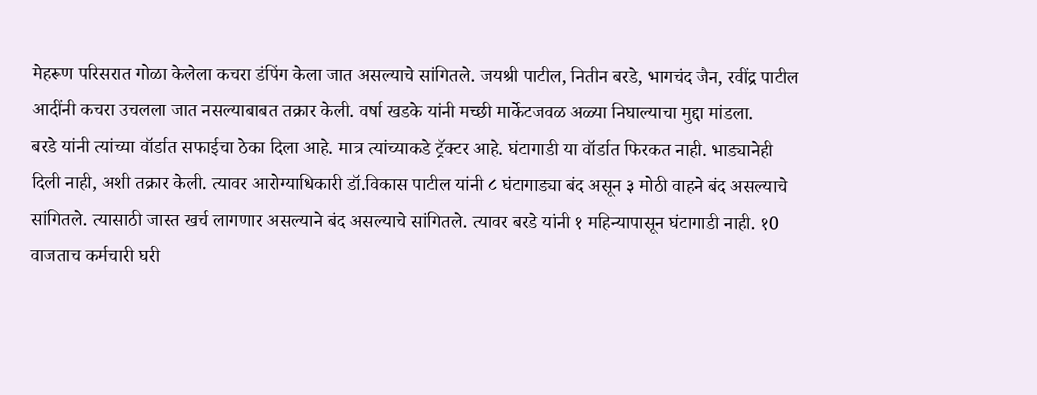मेहरूण परिसरात गोळा केलेला कचरा डंपिंग केला जात असल्याचे सांगितले. जयश्री पाटील, नितीन बरडे, भागचंद जैन, रवींद्र पाटील आदींनी कचरा उचलला जात नसल्याबाबत तक्रार केली. वर्षा खडके यांनी मच्छी मार्केटजवळ अळ्या निघाल्याचा मुद्दा मांडला.
बरडे यांनी त्यांच्या वॉर्डात सफाईचा ठेका दिला आहे. मात्र त्यांच्याकडे ट्रॅक्टर आहे. घंटागाडी या वॉर्डात फिरकत नाही. भाड्यानेही दिली नाही, अशी तक्रार केली. त्यावर आरोग्याधिकारी डॉ.विकास पाटील यांनी ८ घंटागाड्या बंद असून ३ मोठी वाहने बंद असल्याचे सांगितले. त्यासाठी जास्त खर्च लागणार असल्याने बंद असल्याचे सांगितले. त्यावर बरडे यांनी १ महिन्यापासून घंटागाडी नाही. १0 वाजताच कर्मचारी घरी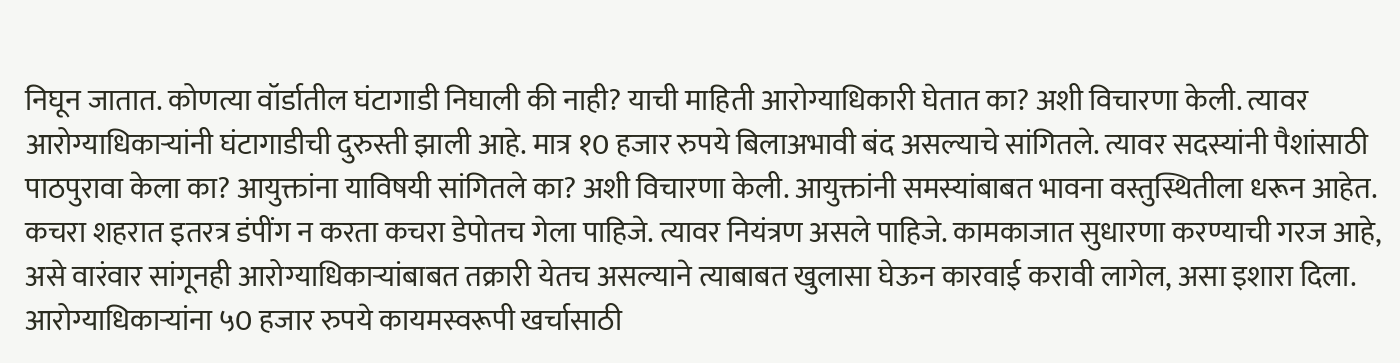निघून जातात. कोणत्या वॉर्डातील घंटागाडी निघाली की नाही? याची माहिती आरोग्याधिकारी घेतात का? अशी विचारणा केली. त्यावर आरोग्याधिकार्‍यांनी घंटागाडीची दुरुस्ती झाली आहे. मात्र १0 हजार रुपये बिलाअभावी बंद असल्याचे सांगितले. त्यावर सदस्यांनी पैशांसाठी पाठपुरावा केला का? आयुक्तांना याविषयी सांगितले का? अशी विचारणा केली. आयुक्तांनी समस्यांबाबत भावना वस्तुस्थितीला धरून आहेत. कचरा शहरात इतरत्र डंपींग न करता कचरा डेपोतच गेला पाहिजे. त्यावर नियंत्रण असले पाहिजे. कामकाजात सुधारणा करण्याची गरज आहे, असे वारंवार सांगूनही आरोग्याधिकार्‍यांबाबत तक्रारी येतच असल्याने त्याबाबत खुलासा घेऊन कारवाई करावी लागेल, असा इशारा दिला. आरोग्याधिकार्‍यांना ५0 हजार रुपये कायमस्वरूपी खर्चासाठी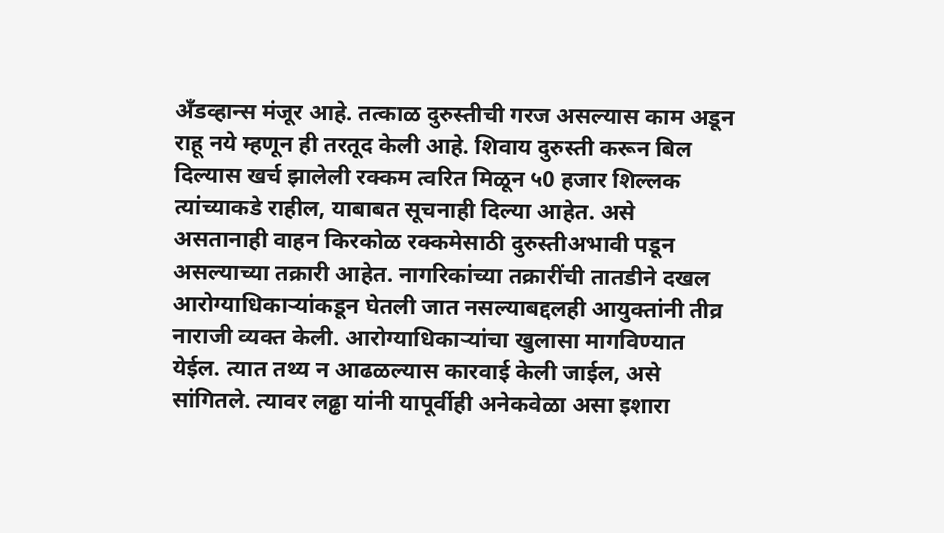अँडव्हान्स मंजूर आहे. तत्काळ दुरुस्तीची गरज असल्यास काम अडून राहू नये म्हणून ही तरतूद केली आहे. शिवाय दुरुस्ती करून बिल दिल्यास खर्च झालेली रक्कम त्वरित मिळून ५0 हजार शिल्लक त्यांच्याकडे राहील, याबाबत सूचनाही दिल्या आहेत. असे असतानाही वाहन किरकोळ रक्कमेसाठी दुरुस्तीअभावी पडून असल्याच्या तक्रारी आहेत. नागरिकांच्या तक्रारींची तातडीने दखल आरोग्याधिकार्‍यांकडून घेतली जात नसल्याबद्दलही आयुक्तांनी तीव्र नाराजी व्यक्त केली. आरोग्याधिकार्‍यांचा खुलासा मागविण्यात येईल. त्यात तथ्य न आढळल्यास कारवाई केली जाईल, असे सांगितले. त्यावर लढ्ढा यांनी यापूर्वीही अनेकवेळा असा इशारा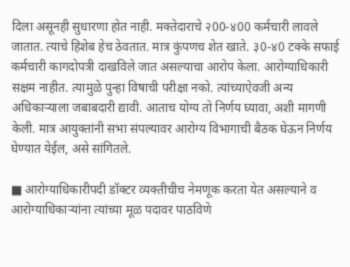दिला असूनही सुधारणा होत नाही. मक्तेदाराचे २00-४00 कर्मचारी लावले जातात. त्याचे हिशेब हेच ठेवतात. मात्र कुंपणच शेत खाते. ३0-४0 टक्के सफाई कर्मचारी कागदोपत्री दाखविले जात असल्याचा आरोप केला. आरोग्याधिकारी सक्षम नाहीत. त्यामुळे पुन्हा विषाची परीक्षा नको. त्यांच्याऐवजी अन्य अधिकार्‍याला जबाबदारी द्यावी. आताच योग्य तो निर्णय घ्यावा, अशी मागणी केली. मात्र आयुक्तांनी सभा संपल्यावर आरोग्य विभागाची बैठक घेऊन निर्णय घेण्यात येईल, असे सांगितले.

■ आरोग्याधिकारीपदी डॉक्टर व्यक्तीचीच नेमणूक करता येत असल्याने व आरोग्याधिकार्‍यांना त्यांच्या मूळ पदावर पाठविणे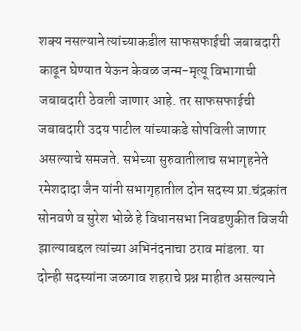शक्य नसल्याने त्यांच्याकडील साफसफाईची जबाबदारी काढून घेण्यात येऊन केवळ जन्म-मृत्यू विभागाची जबाबदारी ठेवली जाणार आहे. तर साफसफाईची जबाबदारी उदय पाटील यांच्याकडे सोपविली जाणार असल्याचे समजते. सभेच्या सुरुवातीलाच सभागृहनेते रमेशदादा जैन यांनी सभागृहातील दोन सदस्य प्रा.चंद्रकांत सोनवणे व सुरेश भोळे हे विधानसभा निवडणुकीत विजयी झाल्याबद्दल त्यांच्या अभिनंदनाचा ठराव मांडला. या दोन्ही सदस्यांना जळगाव शहराचे प्रश्न माहीत असल्याने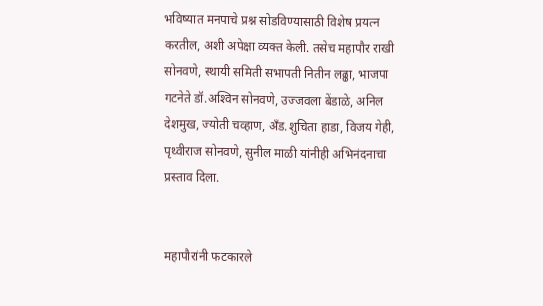भविष्यात मनपाचे प्रश्न सोडविण्यासाठी विशेष प्रयत्न करतील, अशी अपेक्षा व्यक्त केली. तसेच महापौर राखी सोनवणे, स्थायी समिती सभापती नितीन लढ्ढा, भाजपा गटनेते डॉ.अश्‍विन सोनवणे, उज्‍जवला बेंडाळे, अनिल देशमुख, ज्योती चव्हाण, अँड.शुचिता हाडा, विजय गेही, पृथ्वीराज सोनवणे, सुनील माळी यांनीही अभिनंदनाचा प्रस्ताव दिला.


महापौरांनी फटकारले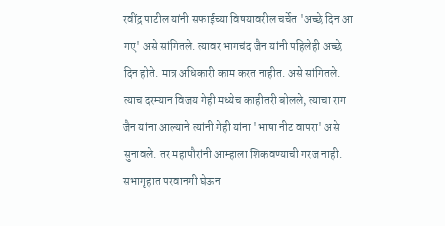रवींद्र पाटील यांनी सफाईच्या विषयावरील चर्चेत 'अच्छे दिन आ गए' असे सांगितले. त्यावर भागचंद जैन यांनी पहिलेही अच्छे दिन होते. मात्र अधिकारी काम करत नाहीत. असे सांगितले. त्याच दरम्यान विजय गेही मध्येच काहीतरी बोलले, त्याचा राग जैन यांना आल्याने त्यांनी गेही यांना 'भाषा नीट वापरा' असे सुनावले. तर महापौरांनी आम्हाला शिकवण्याची गरज नाही. सभागृहात परवानगी घेऊन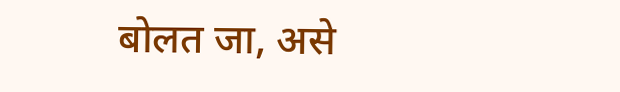बोलत जा, असे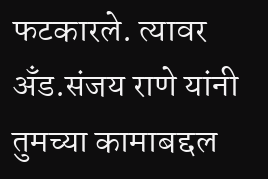फटकारले. त्यावर अँड.संजय राणे यांनी तुमच्या कामाबद्दल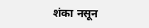शंका नसून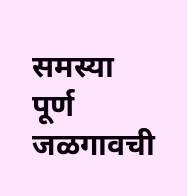समस्या पूर्ण जळगावची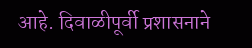आहे. दिवाळीपूर्वी प्रशासनाने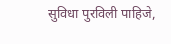सुविधा पुरविली पाहिजे,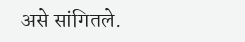असे सांगितले.